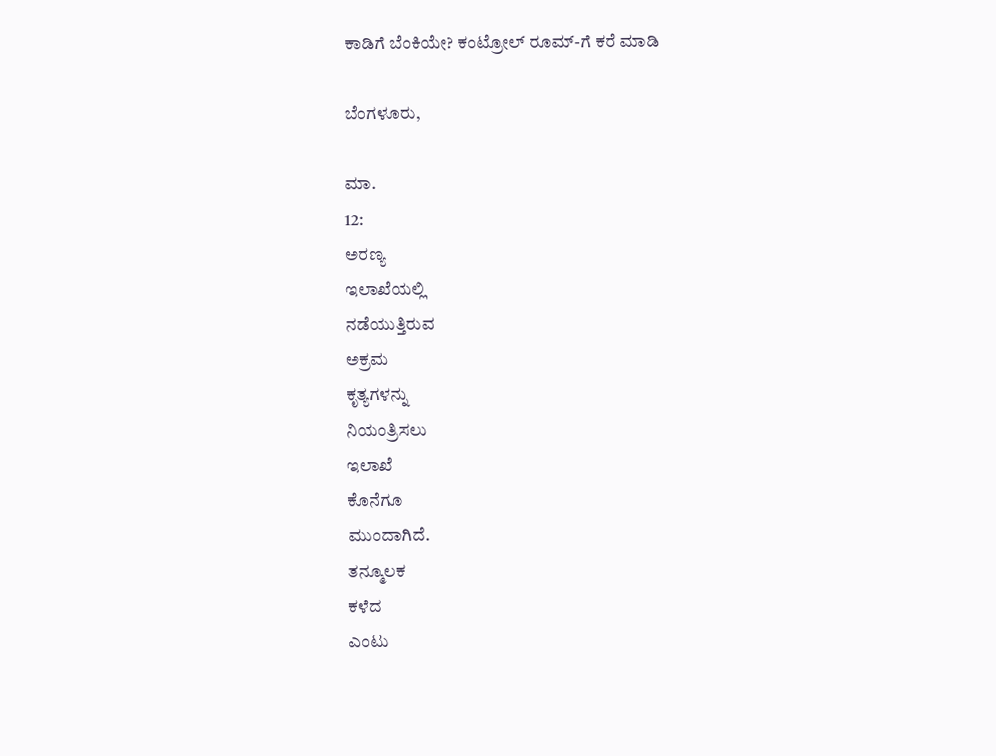ಕಾಡಿಗೆ ಬೆಂಕಿಯೇ? ಕಂಟ್ರೋಲ್ ರೂಮ್-ಗೆ ಕರೆ ಮಾಡಿ

ಬೆಂಗಳೂರು,

ಮಾ.
12:
ಅರಣ್ಯ
ಇಲಾಖೆಯಲ್ಲಿ
ನಡೆಯುತ್ತಿರುವ
ಅಕ್ರಮ
ಕೃತ್ಯಗಳನ್ನು
ನಿಯಂತ್ರಿಸಲು
ಇಲಾಖೆ
ಕೊನೆಗೂ
ಮುಂದಾಗಿದೆ.
ತನ್ಮೂಲಕ
ಕಳೆದ
ಎಂಟು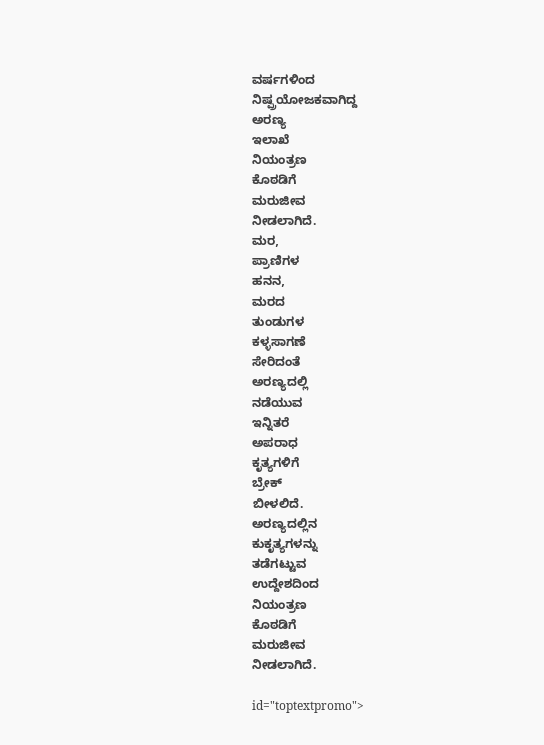ವರ್ಷಗಳಿಂದ
ನಿಷ್ಪ್ರಯೋಜಕವಾಗಿದ್ದ
ಅರಣ್ಯ
ಇಲಾಖೆ
ನಿಯಂತ್ರಣ
ಕೊಠಡಿಗೆ
ಮರುಜೀವ
ನೀಡಲಾಗಿದೆ.
ಮರ,
ಪ್ರಾಣಿಗಳ
ಹನನ,
ಮರದ
ತುಂಡುಗಳ
ಕಳ್ಳಸಾಗಣೆ
ಸೇರಿದಂತೆ
ಅರಣ್ಯದಲ್ಲಿ
ನಡೆಯುವ
ಇನ್ನಿತರೆ
ಅಪರಾಧ
ಕೃತ್ಯಗಳಿಗೆ
ಬ್ರೇಕ್
ಬೀಳಲಿದೆ.
ಅರಣ್ಯದಲ್ಲಿನ
ಕುಕೃತ್ಯಗಳನ್ನು
ತಡೆಗಟ್ಟುವ
ಉದ್ದೇಶದಿಂದ
ನಿಯಂತ್ರಣ
ಕೊಠಡಿಗೆ
ಮರುಜೀವ
ನೀಡಲಾಗಿದೆ.

id="toptextpromo">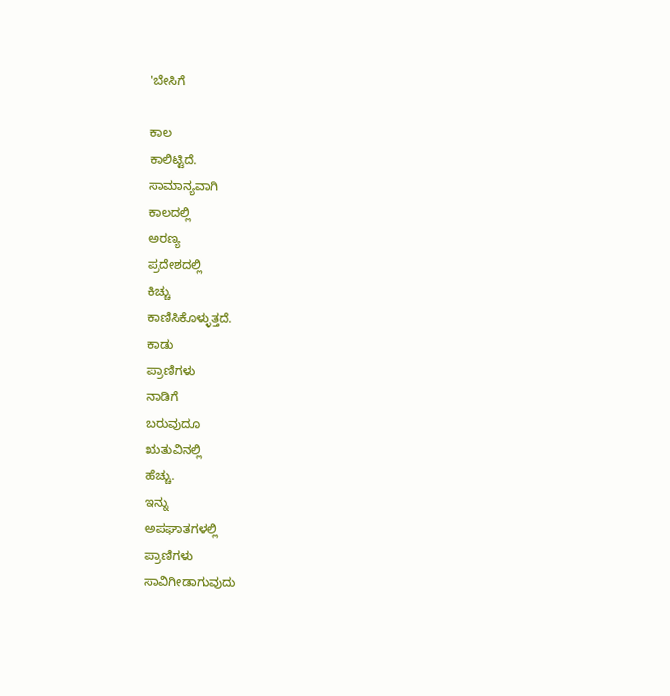'ಬೇಸಿಗೆ

ಕಾಲ
ಕಾಲಿಟ್ಟಿದೆ.
ಸಾಮಾನ್ಯವಾಗಿ
ಕಾಲದಲ್ಲಿ
ಅರಣ್ಯ
ಪ್ರದೇಶದಲ್ಲಿ
ಕಿಚ್ಚು
ಕಾಣಿಸಿಕೊಳ್ಳುತ್ತದೆ.
ಕಾಡು
ಪ್ರಾಣಿಗಳು
ನಾಡಿಗೆ
ಬರುವುದೂ
ಋತುವಿನಲ್ಲಿ
ಹೆಚ್ಚು.
ಇನ್ನು
ಅಪಘಾತಗಳಲ್ಲಿ
ಪ್ರಾಣಿಗಳು
ಸಾವಿಗೀಡಾಗುವುದು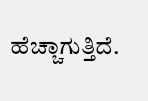ಹೆಚ್ಚಾಗುತ್ತಿದೆ.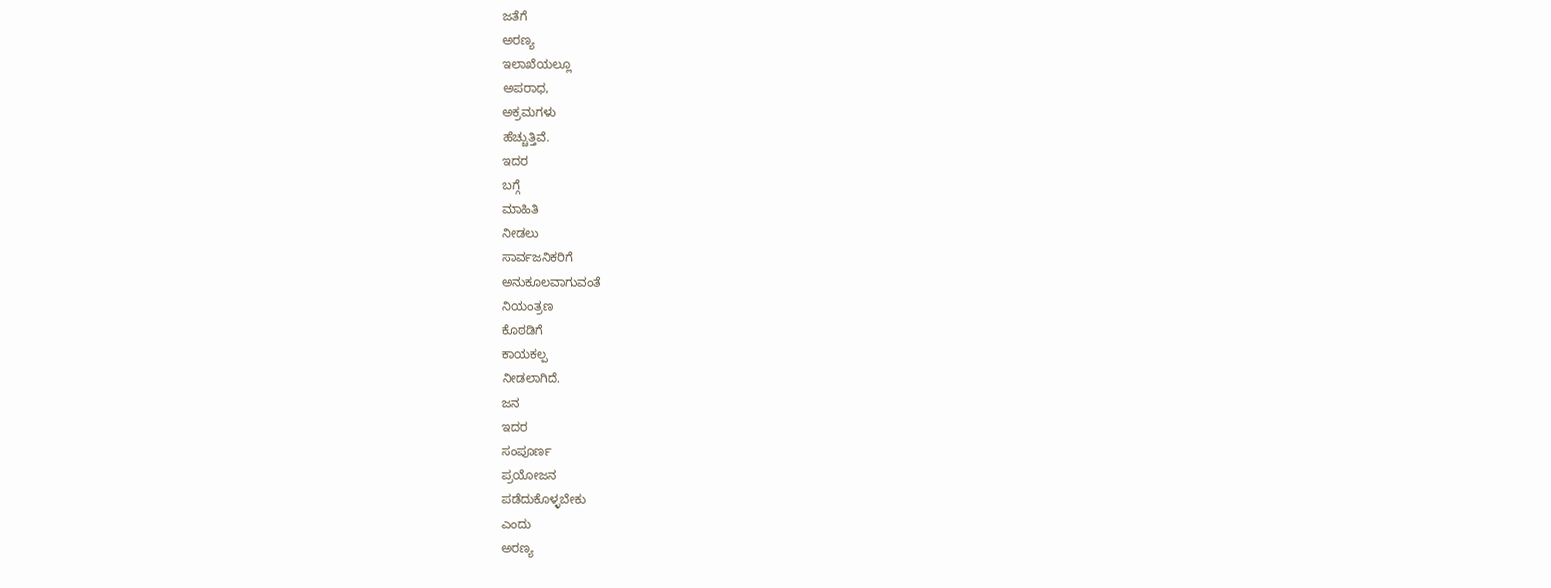ಜತೆಗೆ
ಅರಣ್ಯ
ಇಲಾಖೆಯಲ್ಲೂ
ಅಪರಾಧ,
ಅಕ್ರಮಗಳು
ಹೆಚ್ಚುತ್ತಿವೆ.
ಇದರ
ಬಗ್ಗೆ
ಮಾಹಿತಿ
ನೀಡಲು
ಸಾರ್ವಜನಿಕರಿಗೆ
ಅನುಕೂಲವಾಗುವಂತೆ
ನಿಯಂತ್ರಣ
ಕೊಠಡಿಗೆ
ಕಾಯಕಲ್ಪ
ನೀಡಲಾಗಿದೆ.
ಜನ
ಇದರ
ಸಂಪೂರ್ಣ
ಪ್ರಯೋಜನ
ಪಡೆದುಕೊಳ್ಳಬೇಕು
ಎಂದು
ಅರಣ್ಯ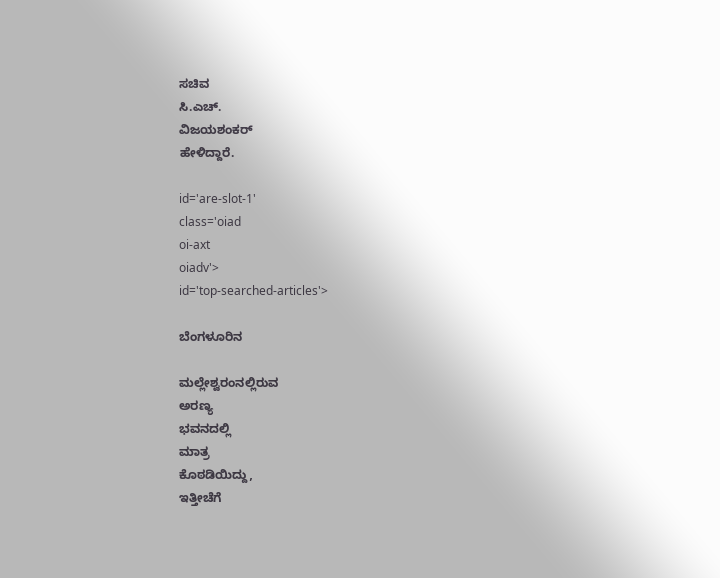ಸಚಿವ
ಸಿ.ಎಚ್.
ವಿಜಯಶಂಕರ್
ಹೇಳಿದ್ದಾರೆ.

id='are-slot-1'
class='oiad
oi-axt
oiadv'>
id='top-searched-articles'>

ಬೆಂಗಳೂರಿನ

ಮಲ್ಲೇಶ್ವರಂನಲ್ಲಿರುವ
ಅರಣ್ಯ
ಭವನದಲ್ಲಿ
ಮಾತ್ರ
ಕೊಠಡಿಯಿದ್ದು,
ಇತ್ತೀಚೆಗೆ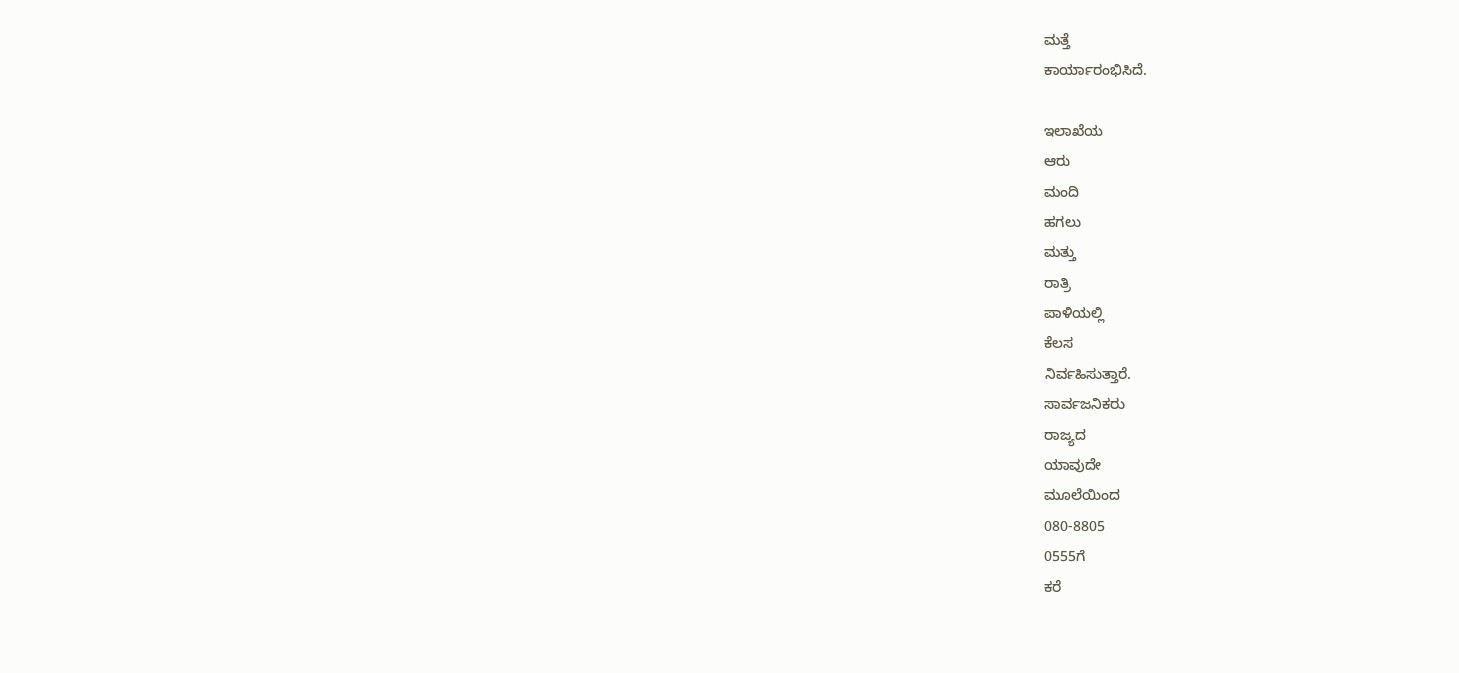ಮತ್ತೆ
ಕಾರ್ಯಾರಂಭಿಸಿದೆ.

ಇಲಾಖೆಯ
ಆರು
ಮಂದಿ
ಹಗಲು
ಮತ್ತು
ರಾತ್ರಿ
ಪಾಳಿಯಲ್ಲಿ
ಕೆಲಸ
ನಿರ್ವಹಿಸುತ್ತಾರೆ.
ಸಾರ್ವಜನಿಕರು
ರಾಜ್ಯದ
ಯಾವುದೇ
ಮೂಲೆಯಿಂದ
080-8805
0555ಗೆ
ಕರೆ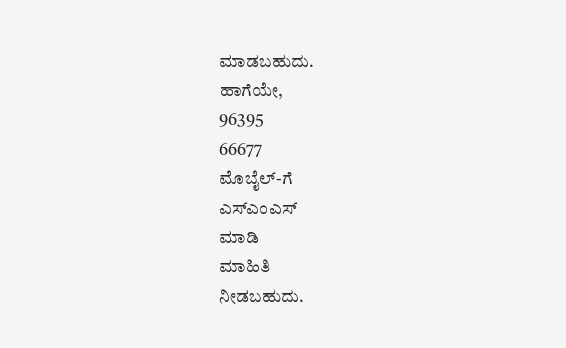ಮಾಡಬಹುದು.
ಹಾಗೆಯೇ,
96395
66677
ಮೊಬೈಲ್-ಗೆ
ಎಸ್ಎಂಎಸ್
ಮಾಡಿ
ಮಾಹಿತಿ
ನೀಡಬಹುದು.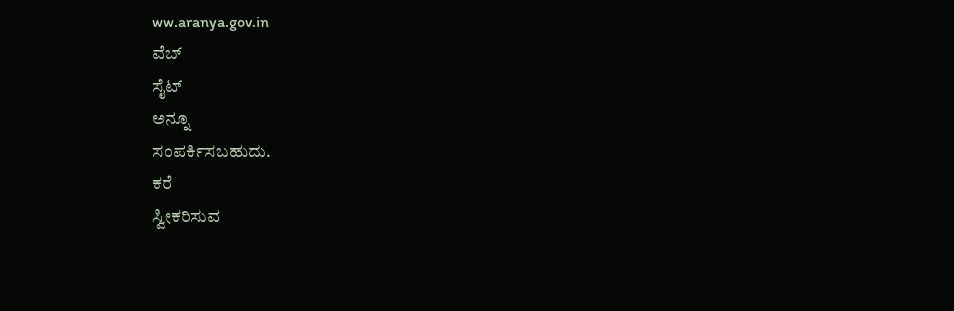ww.aranya.gov.in
ವೆಬ್
ಸೈಟ್
ಅನ್ನೂ
ಸಂಪರ್ಕಿಸಬಹುದು.
ಕರೆ
ಸ್ವೀಕರಿಸುವ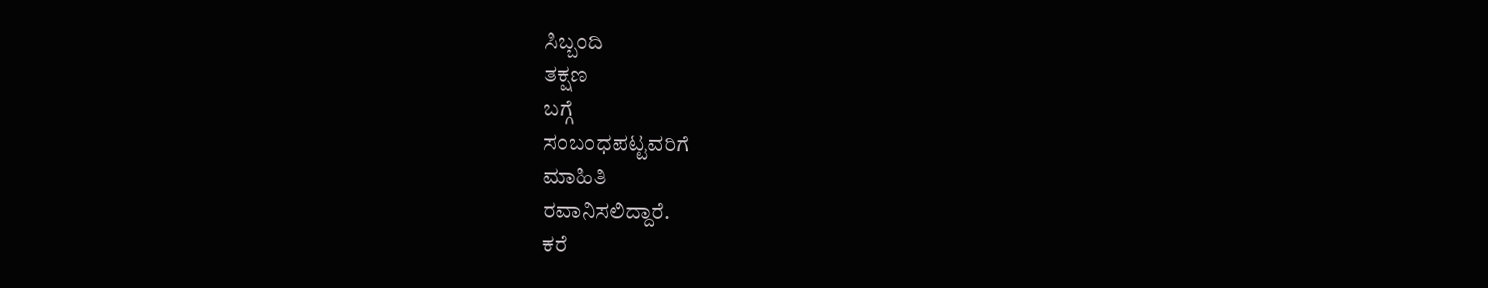ಸಿಬ್ಬಂದಿ
ತಕ್ಷಣ
ಬಗ್ಗೆ
ಸಂಬಂಧಪಟ್ಟವರಿಗೆ
ಮಾಹಿತಿ
ರವಾನಿಸಲಿದ್ದಾರೆ.
ಕರೆ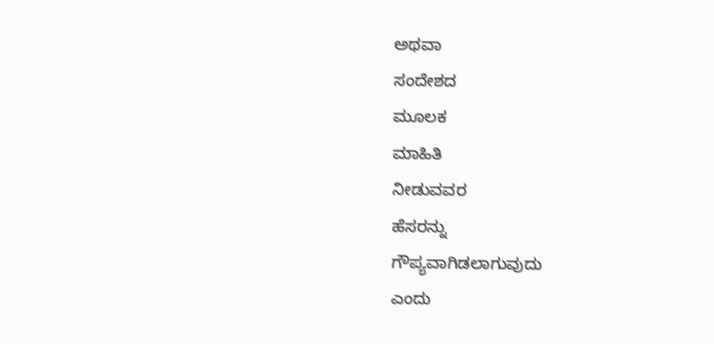ಅಥವಾ
ಸಂದೇಶದ
ಮೂಲಕ
ಮಾಹಿತಿ
ನೀಡುವವರ
ಹೆಸರನ್ನು
ಗೌಪ್ಯವಾಗಿಡಲಾಗುವುದು
ಎಂದು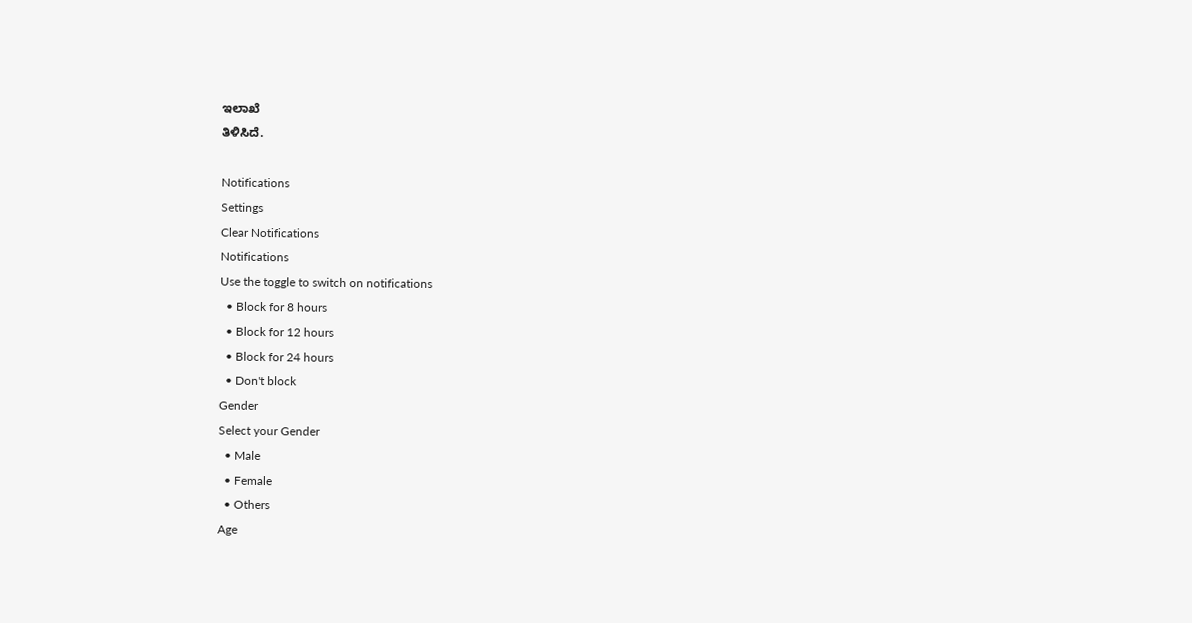ಇಲಾಖೆ
ತಿಳಿಸಿದೆ.

Notifications
Settings
Clear Notifications
Notifications
Use the toggle to switch on notifications
  • Block for 8 hours
  • Block for 12 hours
  • Block for 24 hours
  • Don't block
Gender
Select your Gender
  • Male
  • Female
  • Others
Age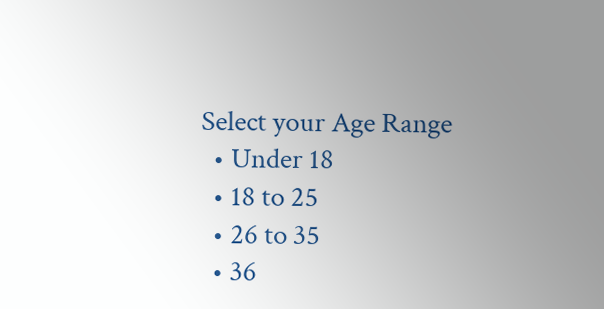Select your Age Range
  • Under 18
  • 18 to 25
  • 26 to 35
  • 36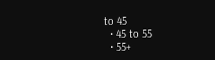to 45
  • 45 to 55
  • 55+